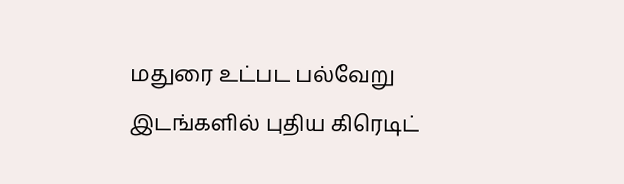மதுரை உட்பட பல்வேறு இடங்களில் புதிய கிரெடிட்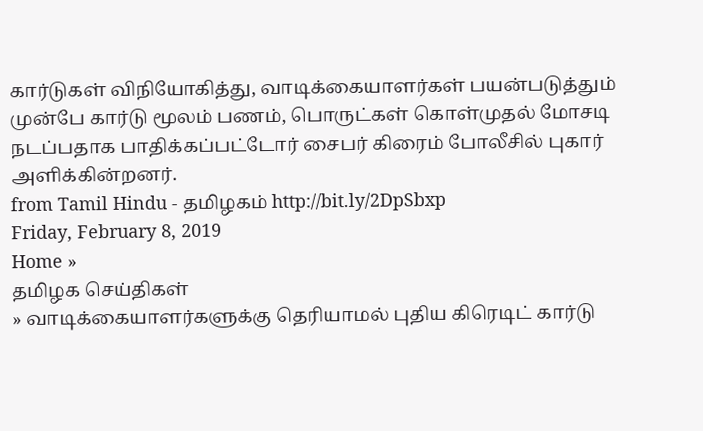கார்டுகள் விநியோகித்து, வாடிக்கையாளர்கள் பயன்படுத்தும் முன்பே கார்டு மூலம் பணம், பொருட்கள் கொள்முதல் மோசடி நடப்பதாக பாதிக்கப்பட்டோர் சைபர் கிரைம் போலீசில் புகார் அளிக்கின்றனர்.
from Tamil Hindu - தமிழகம் http://bit.ly/2DpSbxp
Friday, February 8, 2019
Home »
தமிழக செய்திகள்
» வாடிக்கையாளர்களுக்கு தெரியாமல் புதிய கிரெடிட் கார்டு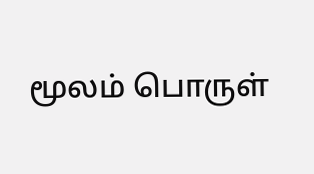மூலம் பொருள்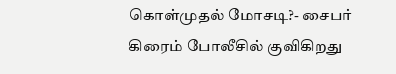கொள்முதல் மோசடி?- சைபர் கிரைம் போலீசில் குவிகிறது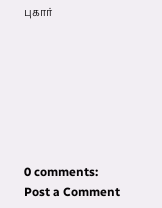புகார்







0 comments:
Post a Comment